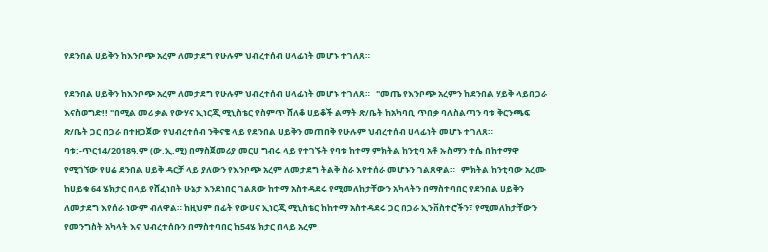የደንበል ሀይቅን ከእንቦጭ አረም ለመታደግ የሁሉም ህብረተሰብ ሀላፊነት መሆኑ ተገለጸ።

የደንበል ሀይቅን ከእንቦጭ አረም ለመታደግ የሁሉም ህብረተሰብ ሀላፊነት መሆኑ ተገለጸ።   "መጤ የእንቦጭ አረምን ከደንበል ሃይቅ ላይበጋራ እናስወግድ!! "በሚል መሪ ቃል የውሃና ኢነርጂ ሚኒስቴር የስምጥ ሸለቆ ሀይቆች ልማት ጽ/ቤት ከአካባቢ ጥበቃ ባለስልጣን ባቱ ቅርንጫፍ ጽ/ቤት ጋር በጋራ በተዘጋጀው የህብረተሰብ ንቅናቄ ላይ የደንበል ሀይቅን መጠበቅ የሁሉም ህብረተሰብ ሀላፊነት መሆኑ ተገለጸ።   ባቱ:-ጥር14/2018ዓ.ም (ው.ኢ.ሚ) በማስጀመሪያ መርሀ ግብሩ ላይ የተገኙት የባቱ ከተማ ምክትል ከንቲባ አቶ ኡስማን ተሴ በከተማዋ የሚገኘው የሀሬ ደንበል ሀይቅ ዳርቻ ላይ ያለውን የእንቦጭ አረም ለመታደግ ትልቅ ስራ እየተሰራ መሆኑን ገልጸዋል።   ምክትል ከንቲባው አረሙ ከሀይቁ 64 ሄክታር በላይ የሸፈነበት ሁኔታ እንደነበር ገልጸው ከተማ አስተዳደሩ የሚመለከታቸውን አካላትን በማስተባበር የደንበል ሀይቅን ለመታደግ እየሰራ ነውም ብለዋል። ከዚህም በፊት የውሀና ኢነርጂ ሚኒስቴር ከከተማ አስተዳደሩ ጋር በጋራ ኢንቨስተሮችን፣ የሚመለከታቸውን የመንግስት አካላት እና ህብረተሰቡን በማስተባበር ከ54ሄ ክታር በላይ አረም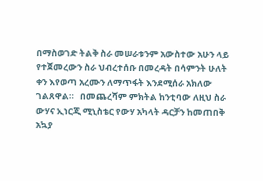በማስወገድ ትልቅ ስራ መሠራቱንም አውስተው አሁን ላይ የተጀመረውን ስራ ህብረተሰቡ በመረዳት በሳምንት ሁለት ቀን እየወጣ አረሙን ለማጥፋት እንደሚሰራ አክለው ገልጸዋል።   በመጨረሻም ምክትል ከንቲባው ለዚህ ስራ ውሃና ኢነርጂ ሚኒስቴር የውሃ አካላት ዳርቻን ከመጠበቅ አኳያ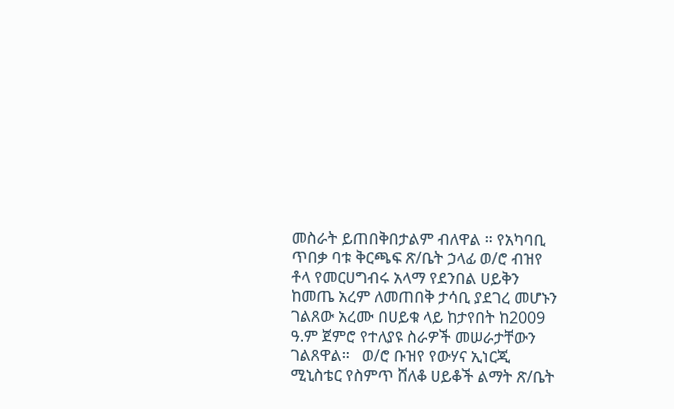መስራት ይጠበቅበታልም ብለዋል ። የአካባቢ ጥበቃ ባቱ ቅርጫፍ ጽ/ቤት ኃላፊ ወ/ሮ ብዝየ ቶላ የመርሀግብሩ አላማ የደንበል ሀይቅን ከመጤ አረም ለመጠበቅ ታሳቢ ያደገረ መሆኑን ገልጸው አረሙ በሀይቁ ላይ ከታየበት ከ2009 ዓ.ም ጀምሮ የተለያዩ ስራዎች መሠራታቸውን ገልጸዋል።   ወ/ሮ ቡዝየ የውሃና ኢነርጂ ሚኒስቴር የስምጥ ሸለቆ ሀይቆች ልማት ጽ/ቤት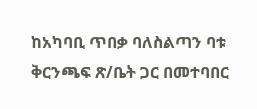ከአካባቢ ጥበቃ ባለስልጣን ባቱ ቅርንጫፍ ጽ/ቤት ጋር በመተባበር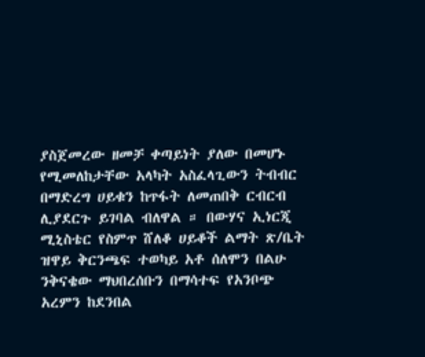ያስጀመረው ዘመቻ ቀጣይነት ያለው በመሆኑ የሚመለከታቸው አላካት አስፈላጊውን ትብብር በማድረግ ሀይቁን ከጥፋት ለመጠበቅ ርብርብ ሊያደርጉ ይገባል ብለዋል ። በውሃና ኢነርጂ ሚኒስቴር የስምጥ ሸለቆ ሀይቆች ልማት ጽ/ቤት ዝዋይ ቅርንጫፍ ተወካይ አቶ ሰለሞን በልሁ ንቅናቄው ማህበረሰቡን በማሳተፍ የአንቦጭ አረምን ከደንበል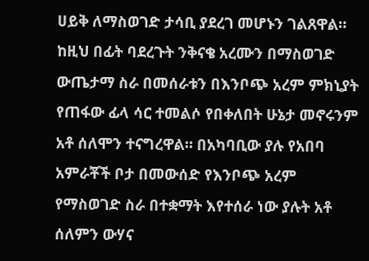ሀይቅ ለማስወገድ ታሳቢ ያደረገ መሆኑን ገልጸዋል።   ከዚህ በፊት ባደረጉት ንቅናቄ አረሙን በማስወገድ ውጤታማ ስራ በመሰራቱን በእንቦጭ አረም ምክኒያት የጠፋው ፊላ ሳር ተመልሶ የበቀለበት ሁኔታ መኖሩንም አቶ ሰለሞን ተናግረዋል። በአካባቢው ያሉ የአበባ አምራቾች ቦታ በመውሰድ የእንቦጭ አረም የማስወገድ ስራ በተቋማት እየተሰራ ነው ያሉት አቶ ሰለምን ውሃና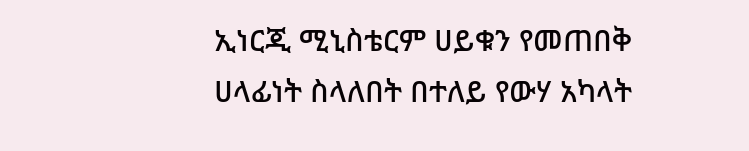ኢነርጂ ሚኒስቴርም ሀይቁን የመጠበቅ ሀላፊነት ስላለበት በተለይ የውሃ አካላት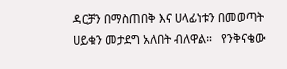ዳርቻን በማስጠበቅ እና ሀላፊነቱን በመወጣት ሀይቁን መታደግ አለበት ብለዋል።   የንቅናቄው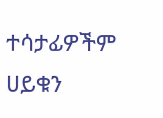ተሳታፊዎችም ሀይቁን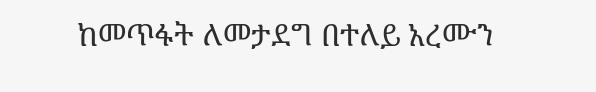ከመጥፋት ለመታደግ በተለይ አረሙን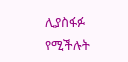ሊያስፋፉ የሚችሉት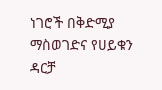ነገሮች በቅድሚያ ማስወገድና የሀይቁን ዳርቻ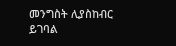መንግስት ሊያስከብር ይገባል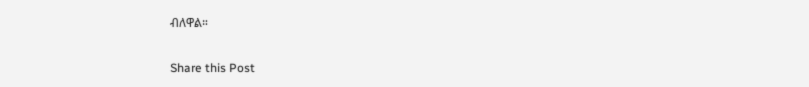ብለዋል።

Share this Post